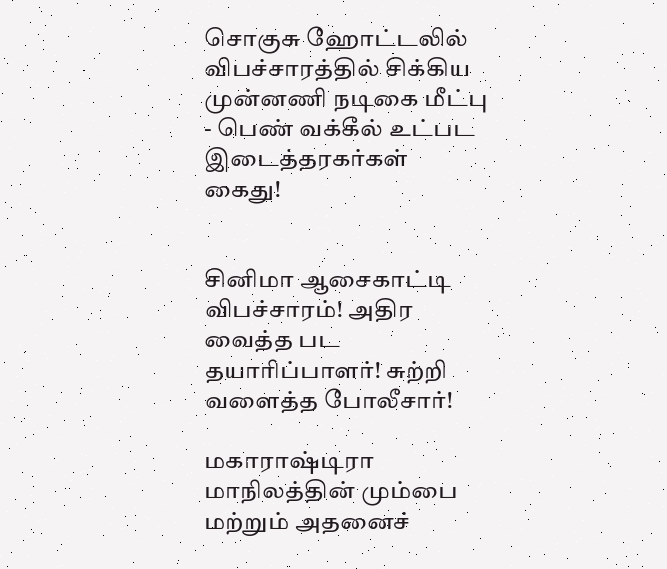சொகுசு ஹோட்டலில் விபச்சாரத்தில் சிக்கிய முன்னணி நடிகை மீட்பு - பெண் வக்கீல் உட்பட இடைத்தரகர்கள் கைது!


சினிமா ஆசைகாட்டி விபச்சாரம்! அதிர வைத்த பட தயாரிப்பாளர்! சுற்றி வளைத்த போலீசார்!

மகாராஷ்டிரா மாநிலத்தின் மும்பை மற்றும் அதனைச்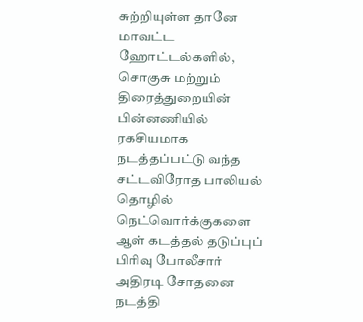சுற்றியுள்ள தானே மாவட்ட ஹோட்டல்களில், சொகுசு மற்றும் திரைத்துறையின் பின்னணியில் ரகசியமாக நடத்தப்பட்டு வந்த சட்டவிரோத பாலியல் தொழில் நெட்வொர்க்குகளை ஆள் கடத்தல் தடுப்புப் பிரிவு போலீசார் அதிரடி சோதனை நடத்தி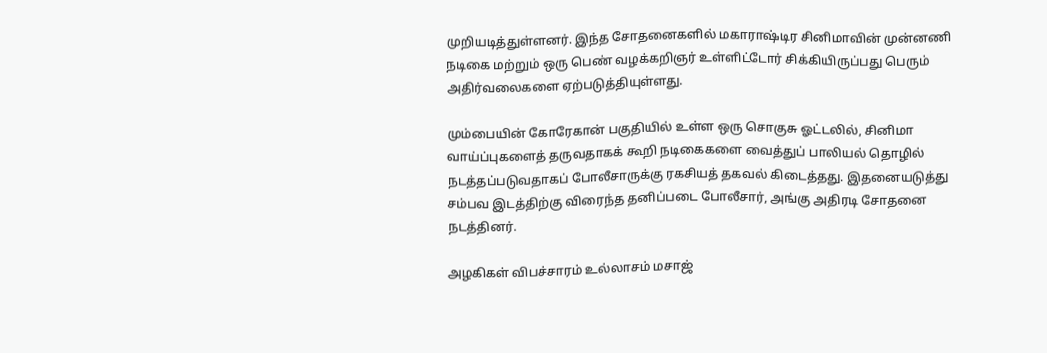முறியடித்துள்ளனர். இந்த சோதனைகளில் மகாராஷ்டிர சினிமாவின் முன்னணி நடிகை மற்றும் ஒரு பெண் வழக்கறிஞர் உள்ளிட்டோர் சிக்கியிருப்பது பெரும் அதிர்வலைகளை ஏற்படுத்தியுள்ளது.

மும்பையின் கோரேகான் பகுதியில் உள்ள ஒரு சொகுசு ஓட்டலில், சினிமா வாய்ப்புகளைத் தருவதாகக் கூறி நடிகைகளை வைத்துப் பாலியல் தொழில் நடத்தப்படுவதாகப் போலீசாருக்கு ரகசியத் தகவல் கிடைத்தது. இதனையடுத்து சம்பவ இடத்திற்கு விரைந்த தனிப்படை போலீசார், அங்கு அதிரடி சோதனை நடத்தினர்.

அழகிகள் விபச்சாரம் உல்லாசம் மசாஜ்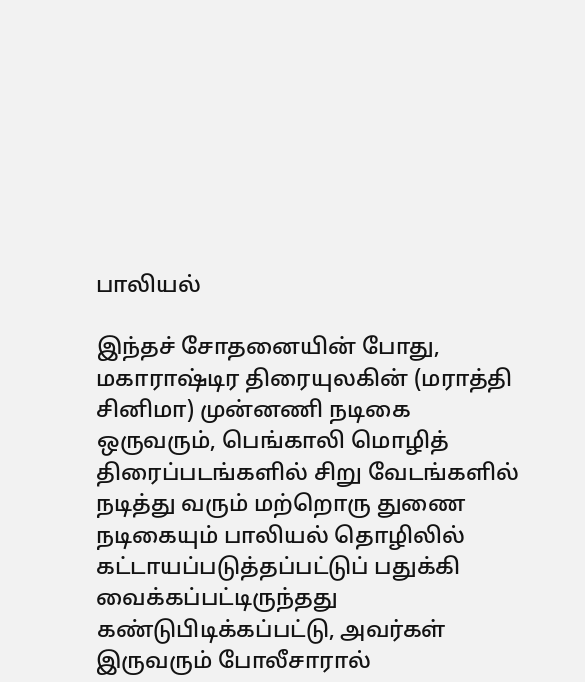பாலியல்

இந்தச் சோதனையின் போது, மகாராஷ்டிர திரையுலகின் (மராத்தி சினிமா) முன்னணி நடிகை ஒருவரும், பெங்காலி மொழித் திரைப்படங்களில் சிறு வேடங்களில் நடித்து வரும் மற்றொரு துணை நடிகையும் பாலியல் தொழிலில் கட்டாயப்படுத்தப்பட்டுப் பதுக்கி வைக்கப்பட்டிருந்தது கண்டுபிடிக்கப்பட்டு, அவர்கள் இருவரும் போலீசாரால்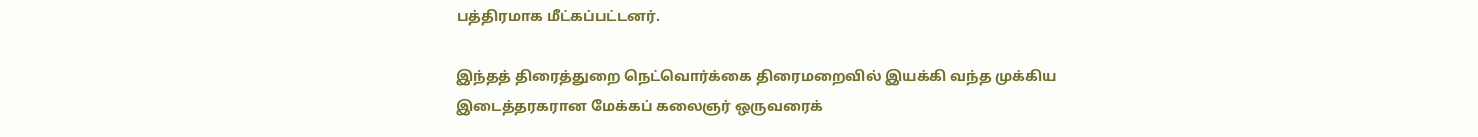பத்திரமாக மீட்கப்பட்டனர்.

இந்தத் திரைத்துறை நெட்வொர்க்கை திரைமறைவில் இயக்கி வந்த முக்கிய இடைத்தரகரான மேக்கப் கலைஞர் ஒருவரைக்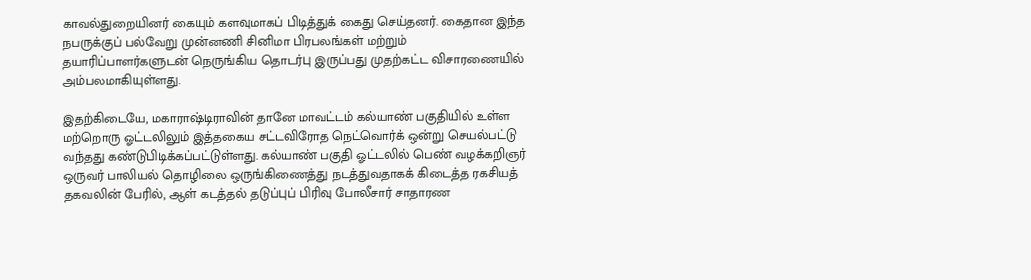காவல்துறையினர் கையும் களவுமாகப் பிடித்துக் கைது செய்தனர். கைதான இந்த நபருக்குப் பல்வேறு முன்னணி சினிமா பிரபலங்கள் மற்றும் தயாரிப்பாளர்களுடன் நெருங்கிய தொடர்பு இருப்பது முதற்கட்ட விசாரணையில் அம்பலமாகியுள்ளது.

இதற்கிடையே, மகாராஷ்டிராவின் தானே மாவட்டம் கல்யாண் பகுதியில் உள்ள மற்றொரு ஓட்டலிலும் இத்தகைய சட்டவிரோத நெட்வொர்க் ஒன்று செயல்பட்டு வந்தது கண்டுபிடிக்கப்பட்டுள்ளது. கல்யாண் பகுதி ஓட்டலில் பெண் வழக்கறிஞர் ஒருவர் பாலியல் தொழிலை ஒருங்கிணைத்து நடத்துவதாகக் கிடைத்த ரகசியத் தகவலின் பேரில், ஆள் கடத்தல் தடுப்புப் பிரிவு போலீசார் சாதாரண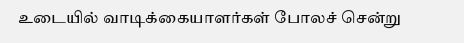உடையில் வாடிக்கையாளர்கள் போலச் சென்று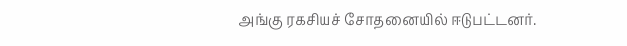அங்கு ரகசியச் சோதனையில் ஈடுபட்டனர்.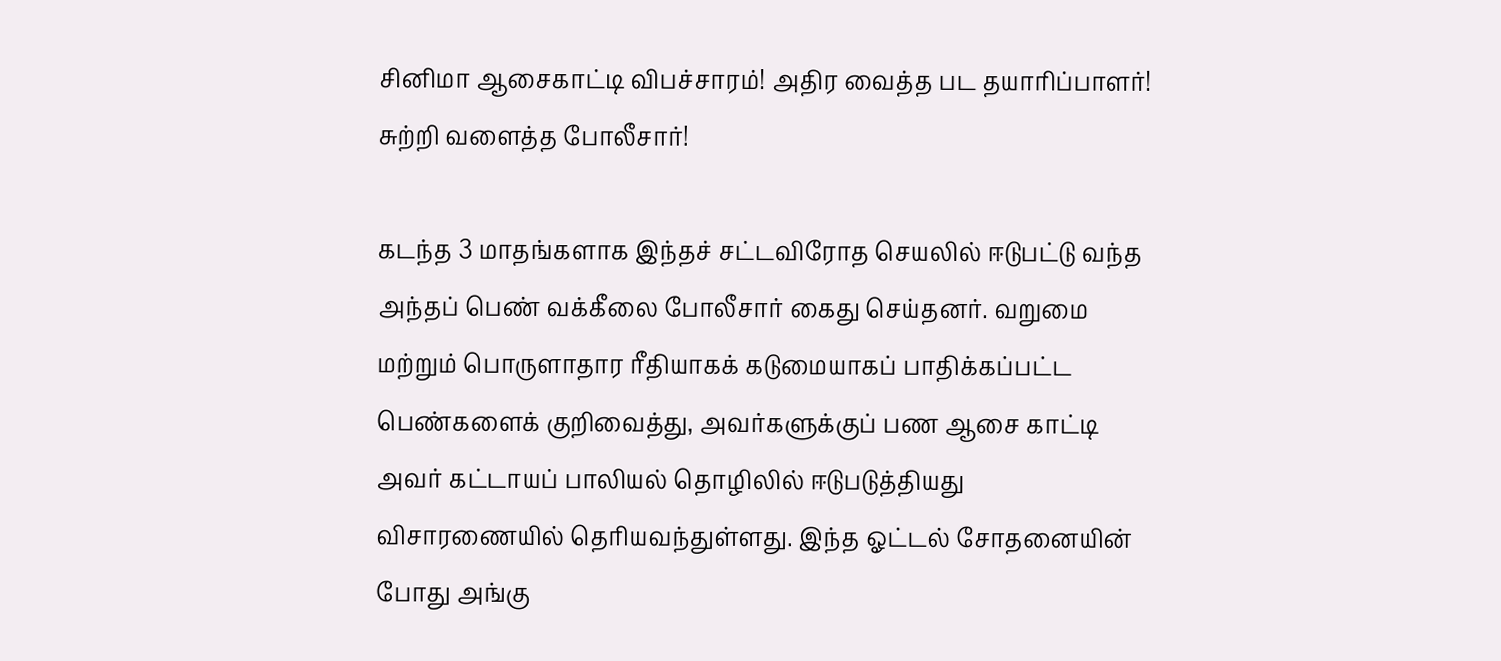சினிமா ஆசைகாட்டி விபச்சாரம்! அதிர வைத்த பட தயாரிப்பாளர்! சுற்றி வளைத்த போலீசார்!

கடந்த 3 மாதங்களாக இந்தச் சட்டவிரோத செயலில் ஈடுபட்டு வந்த அந்தப் பெண் வக்கீலை போலீசார் கைது செய்தனர். வறுமை மற்றும் பொருளாதார ரீதியாகக் கடுமையாகப் பாதிக்கப்பட்ட பெண்களைக் குறிவைத்து, அவர்களுக்குப் பண ஆசை காட்டி அவர் கட்டாயப் பாலியல் தொழிலில் ஈடுபடுத்தியது விசாரணையில் தெரியவந்துள்ளது. இந்த ஓட்டல் சோதனையின் போது அங்கு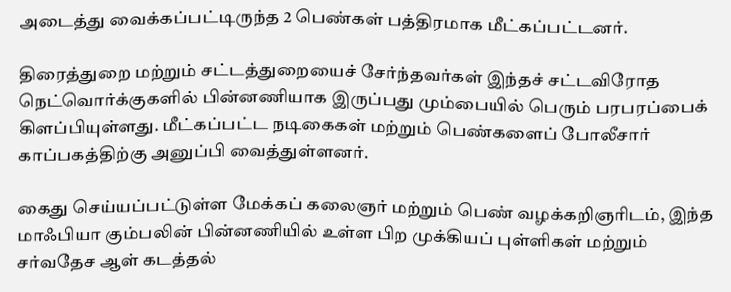அடைத்து வைக்கப்பட்டிருந்த 2 பெண்கள் பத்திரமாக மீட்கப்பட்டனர்.

திரைத்துறை மற்றும் சட்டத்துறையைச் சேர்ந்தவர்கள் இந்தச் சட்டவிரோத நெட்வொர்க்குகளில் பின்னணியாக இருப்பது மும்பையில் பெரும் பரபரப்பைக் கிளப்பியுள்ளது. மீட்கப்பட்ட நடிகைகள் மற்றும் பெண்களைப் போலீசார் காப்பகத்திற்கு அனுப்பி வைத்துள்ளனர்.

கைது செய்யப்பட்டுள்ள மேக்கப் கலைஞர் மற்றும் பெண் வழக்கறிஞரிடம், இந்த மாஃபியா கும்பலின் பின்னணியில் உள்ள பிற முக்கியப் புள்ளிகள் மற்றும் சர்வதேச ஆள் கடத்தல்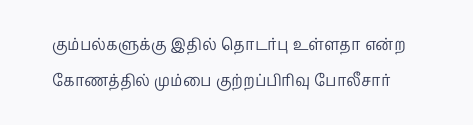கும்பல்களுக்கு இதில் தொடர்பு உள்ளதா என்ற கோணத்தில் மும்பை குற்றப்பிரிவு போலீசார்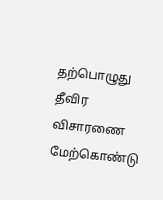தற்பொழுது தீவிர விசாரணை மேற்கொண்டு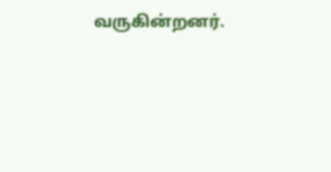வருகின்றனர்.